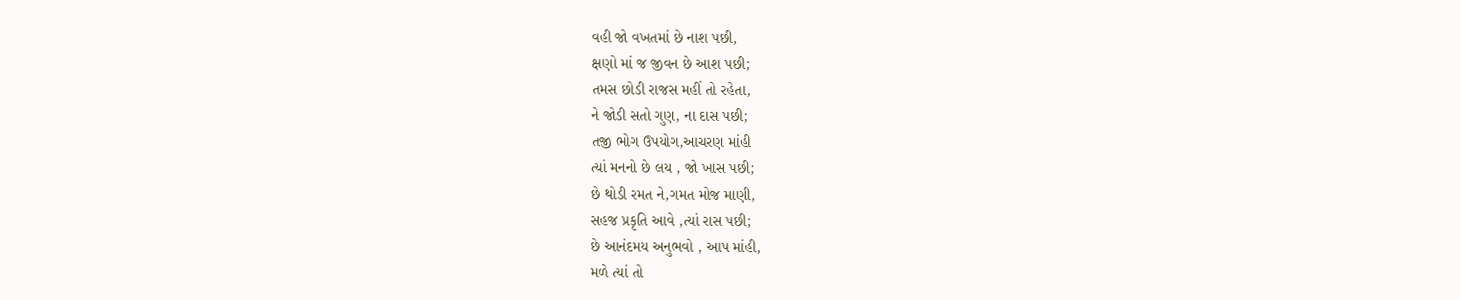વહી જો વખતમાં છે નાશ પછી,
ક્ષણો માં જ જીવન છે આશ પછી;
તમસ છોડી રાજસ મહીં તો રહેતા,
ને જોડી સતો ગુણ, ના દાસ પછી;
તજી ભોગ ઉપયોગ,આચરણ માંહી
ત્યાં મનનો છે લય , જો ખાસ પછી;
છે થોડી રમત ને,ગમત મોજ માણી,
સહજ પ્રકૃતિ આવે ,ત્યાં રાસ પછી;
છે આનંદમય અનુભવો , આપ માંહી,
મળે ત્યાં તો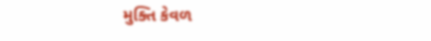મુક્તિ કેવળ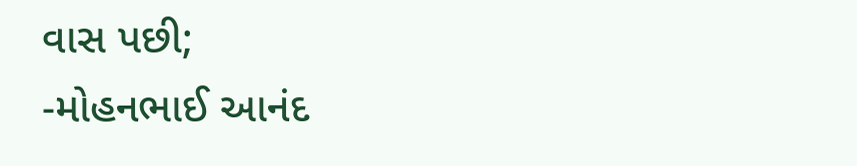વાસ પછી;
-મોહનભાઈ આનંદ